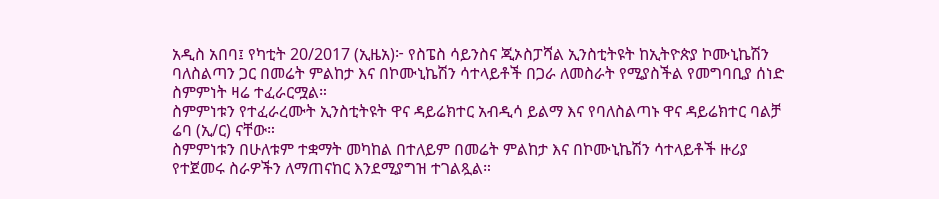አዲስ አበባ፤ የካቲት 20/2017 (ኢዜአ)፦ የስፔስ ሳይንስና ጂኦስፓሻል ኢንስቲትዩት ከኢትዮጵያ ኮሙኒኬሽን ባለስልጣን ጋር በመሬት ምልከታ እና በኮሙኒኬሽን ሳተላይቶች በጋራ ለመስራት የሚያስችል የመግባቢያ ሰነድ ስምምነት ዛሬ ተፈራርሟል።
ስምምነቱን የተፈራረሙት ኢንስቲትዩት ዋና ዳይሬክተር አብዲሳ ይልማ እና የባለስልጣኑ ዋና ዳይሬክተር ባልቻ ሬባ (ኢ/ር) ናቸው።
ስምምነቱን በሁለቱም ተቋማት መካከል በተለይም በመሬት ምልከታ እና በኮሙኒኬሽን ሳተላይቶች ዙሪያ የተጀመሩ ስራዎችን ለማጠናከር እንደሚያግዝ ተገልጿል።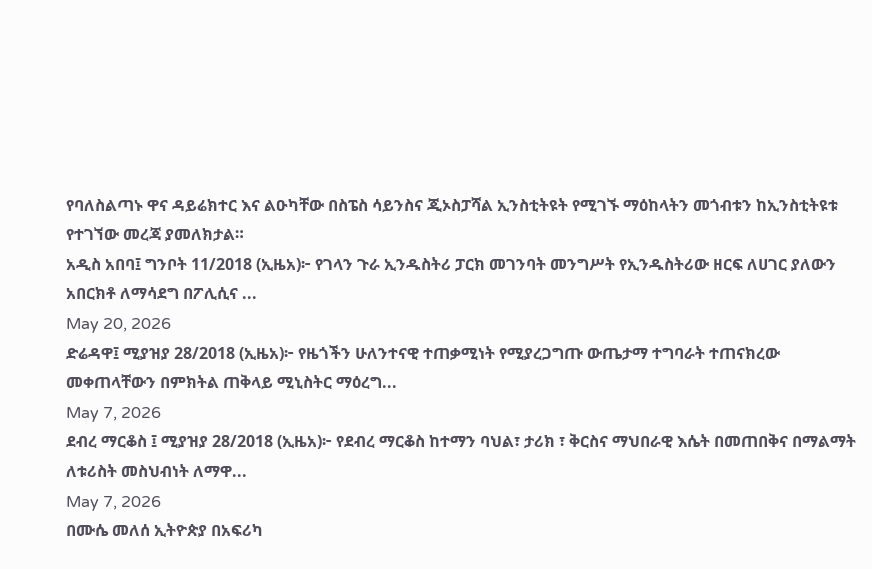የባለስልጣኑ ዋና ዳይሬክተር እና ልዑካቸው በስፔስ ሳይንስና ጂኦስፓሻል ኢንስቲትዩት የሚገኙ ማዕከላትን መጎብቱን ከኢንስቲትዩቱ የተገኘው መረጃ ያመለክታል።
አዲስ አበባ፤ ግንቦት 11/2018 (ኢዜአ)፦ የገላን ጉራ ኢንዱስትሪ ፓርክ መገንባት መንግሥት የኢንዱስትሪው ዘርፍ ለሀገር ያለውን አበርክቶ ለማሳደግ በፖሊሲና ...
May 20, 2026
ድሬዳዋ፤ ሚያዝያ 28/2018 (ኢዜአ)፦ የዜጎችን ሁለንተናዊ ተጠቃሚነት የሚያረጋግጡ ውጤታማ ተግባራት ተጠናክረው መቀጠላቸውን በምክትል ጠቅላይ ሚኒስትር ማዕረግ...
May 7, 2026
ደብረ ማርቆስ ፤ ሚያዝያ 28/2018 (ኢዜአ)፦ የደብረ ማርቆስ ከተማን ባህል፣ ታሪክ ፣ ቅርስና ማህበራዊ እሴት በመጠበቅና በማልማት ለቱሪስት መስህብነት ለማዋ...
May 7, 2026
በሙሴ መለሰ ኢትዮጵያ በአፍሪካ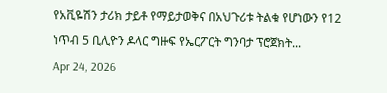የአቪዬሽን ታሪክ ታይቶ የማይታወቅና በአህጉሪቱ ትልቁ የሆነውን የ12 ነጥብ 5 ቢሊዮን ዶላር ግዙፍ የኤርፖርት ግንባታ ፕሮጀክት...
Apr 24, 2026